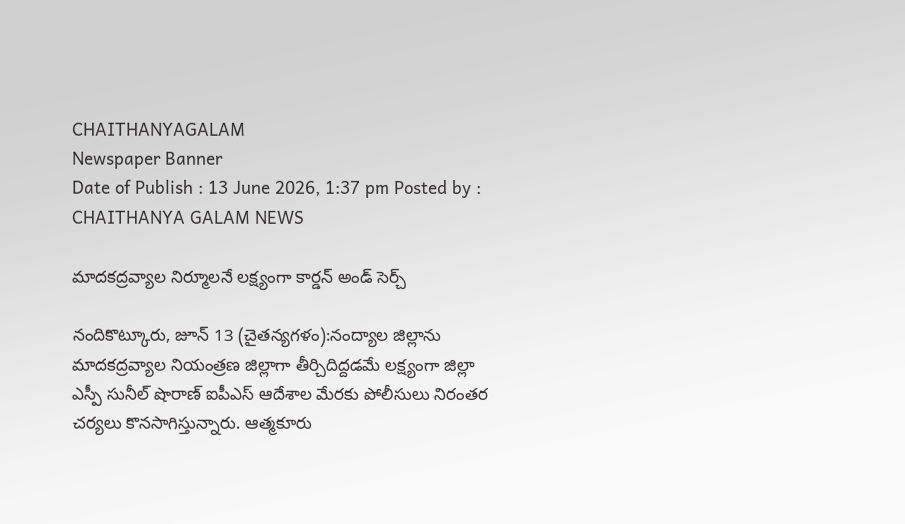CHAITHANYAGALAM
Newspaper Banner
Date of Publish : 13 June 2026, 1:37 pm Posted by : CHAITHANYA GALAM NEWS

మాదకద్రవ్యాల నిర్మూలనే లక్ష్యంగా కార్డన్ అండ్ సెర్చ్

నందికొట్కూరు, జూన్ 13 (చైతన్యగళం):నంద్యాల జిల్లాను మాదకద్రవ్యాల నియంత్రణ జిల్లాగా తీర్చిదిద్దడమే లక్ష్యంగా జిల్లా ఎస్పీ సునీల్ షొరాణ్ ఐపీఎస్ ఆదేశాల మేరకు పోలీసులు నిరంతర చర్యలు కొనసాగిస్తున్నారు. ఆత్మకూరు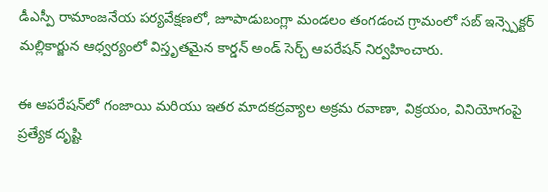డీఎస్పీ రామాంజనేయ పర్యవేక్షణలో, జూపాడుబంగ్లా మండలం తంగడంచ గ్రామంలో సబ్ ఇన్స్పెక్టర్ మల్లికార్జున ఆధ్వర్యంలో విస్తృతమైన కార్డన్ అండ్ సెర్చ్ ఆపరేషన్ నిర్వహించారు.

ఈ ఆపరేషన్‌లో గంజాయి మరియు ఇతర మాదకద్రవ్యాల అక్రమ రవాణా, విక్రయం, వినియోగంపై ప్రత్యేక దృష్టి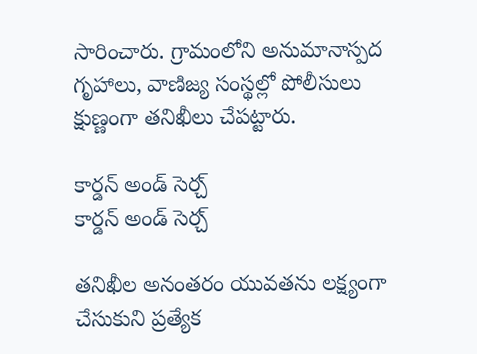సారించారు. గ్రామంలోని అనుమానాస్పద గృహాలు, వాణిజ్య సంస్థల్లో పోలీసులు క్షుణ్ణంగా తనిఖీలు చేపట్టారు.

కార్డన్ అండ్ సెర్చ్
కార్డన్ అండ్ సెర్చ్

తనిఖీల అనంతరం యువతను లక్ష్యంగా చేసుకుని ప్రత్యేక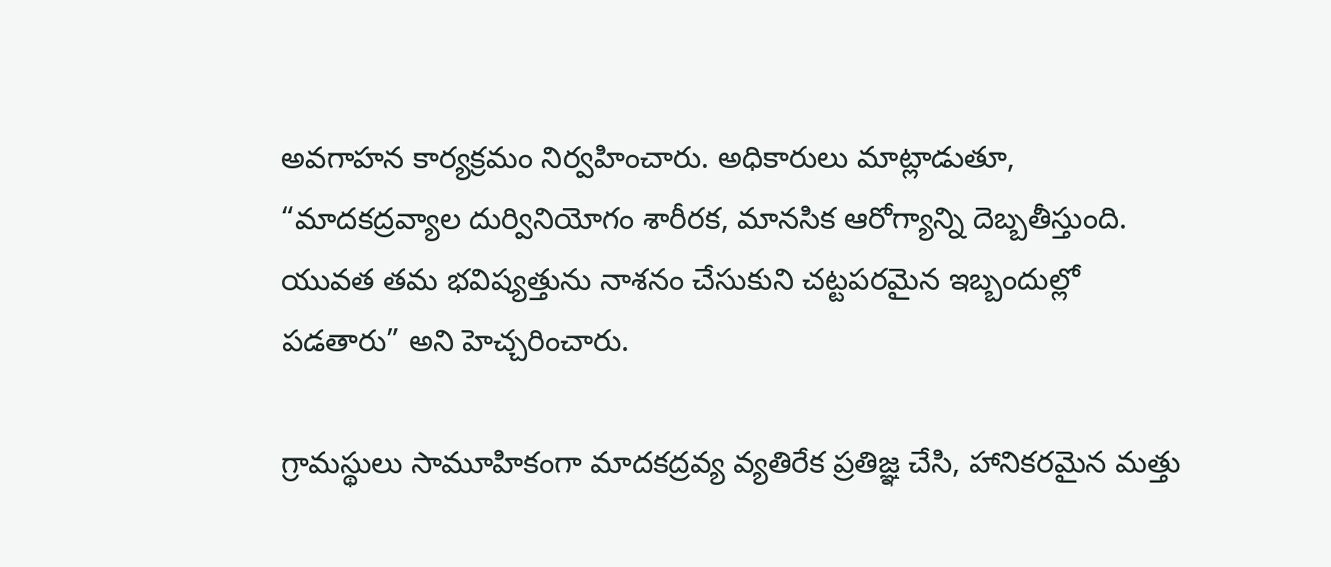అవగాహన కార్యక్రమం నిర్వహించారు. అధికారులు మాట్లాడుతూ, “మాదకద్రవ్యాల దుర్వినియోగం శారీరక, మానసిక ఆరోగ్యాన్ని దెబ్బతీస్తుంది. యువత తమ భవిష్యత్తును నాశనం చేసుకుని చట్టపరమైన ఇబ్బందుల్లో పడతారు” అని హెచ్చరించారు.

గ్రామస్థులు సామూహికంగా మాదకద్రవ్య వ్యతిరేక ప్రతిజ్ఞ చేసి, హానికరమైన మత్తు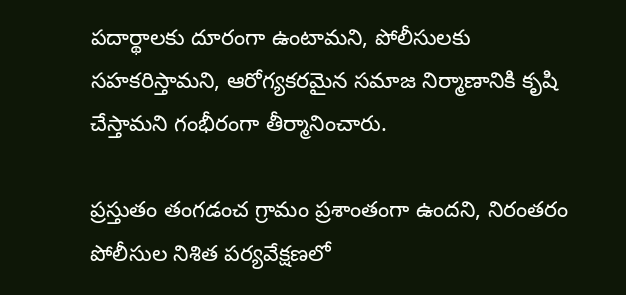పదార్థాలకు దూరంగా ఉంటామని, పోలీసులకు సహకరిస్తామని, ఆరోగ్యకరమైన సమాజ నిర్మాణానికి కృషి చేస్తామని గంభీరంగా తీర్మానించారు.

ప్రస్తుతం తంగడంచ గ్రామం ప్రశాంతంగా ఉందని, నిరంతరం పోలీసుల నిశిత పర్యవేక్షణలో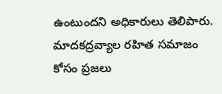ఉంటుందని అధికారులు తెలిపారు. మాదకద్రవ్యాల రహిత సమాజం కోసం ప్రజలు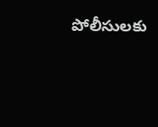పోలీసులకు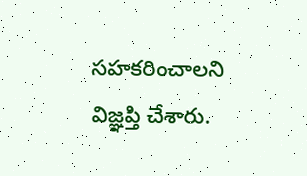సహకరించాలని విజ్ఞప్తి చేశారు.